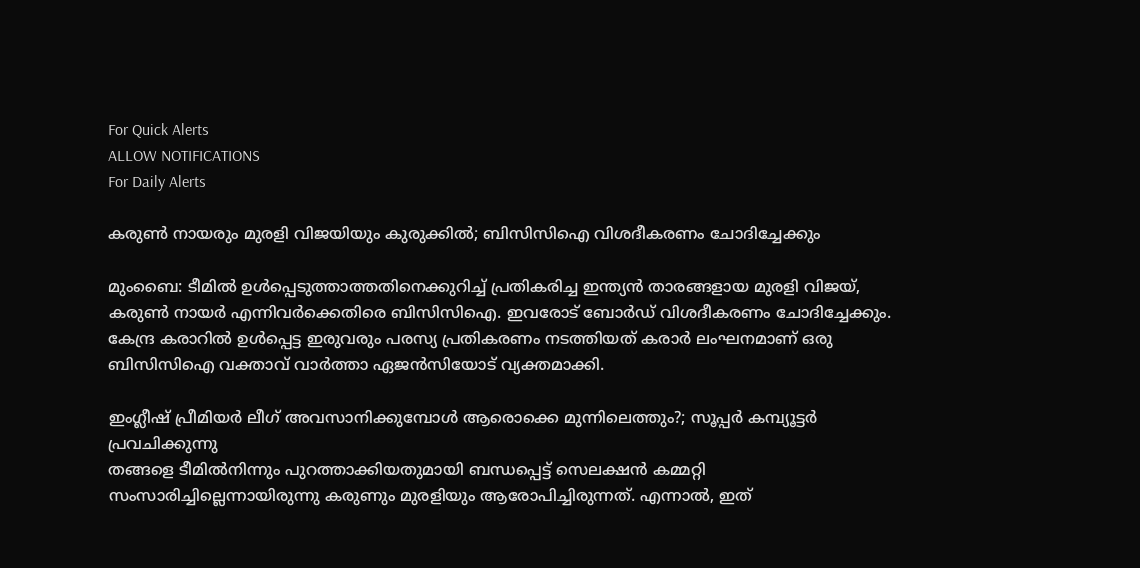For Quick Alerts
ALLOW NOTIFICATIONS
For Daily Alerts

കരുണ്‍ നായരും മുരളി വിജയിയും കുരുക്കില്‍; ബിസിസിഐ വിശദീകരണം ചോദിച്ചേക്കും

മുംബൈ: ടീമില്‍ ഉള്‍പ്പെടുത്താത്തതിനെക്കുറിച്ച് പ്രതികരിച്ച ഇന്ത്യന്‍ താരങ്ങളായ മുരളി വിജയ്, കരുണ്‍ നായര്‍ എന്നിവര്‍ക്കെതിരെ ബിസിസിഐ. ഇവരോട് ബോര്‍ഡ് വിശദീകരണം ചോദിച്ചേക്കും. കേന്ദ്ര കരാറില്‍ ഉള്‍പ്പെട്ട ഇരുവരും പരസ്യ പ്രതികരണം നടത്തിയത് കരാര്‍ ലംഘനമാണ് ഒരു ബിസിസിഐ വക്താവ് വാര്‍ത്താ ഏജന്‍സിയോട് വ്യക്തമാക്കി.

ഇംഗ്ലീഷ് പ്രീമിയര്‍ ലീഗ് അവസാനിക്കുമ്പോള്‍ ആരൊക്കെ മുന്നിലെത്തും?; സൂപ്പര്‍ കമ്പ്യൂട്ടര്‍ പ്രവചിക്കുന്നു
തങ്ങളെ ടീമില്‍നിന്നും പുറത്താക്കിയതുമായി ബന്ധപ്പെട്ട് സെലക്ഷന്‍ കമ്മറ്റി സംസാരിച്ചില്ലെന്നായിരുന്നു കരുണും മുരളിയും ആരോപിച്ചിരുന്നത്. എന്നാല്‍, ഇത്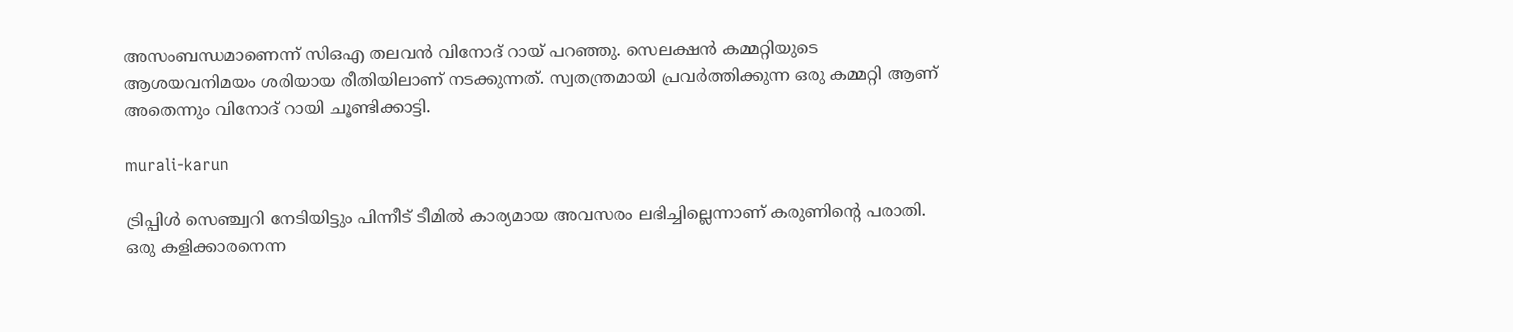അസംബന്ധമാണെന്ന് സിഒഎ തലവന്‍ വിനോദ് റായ് പറഞ്ഞു. സെലക്ഷന്‍ കമ്മറ്റിയുടെ ആശയവനിമയം ശരിയായ രീതിയിലാണ് നടക്കുന്നത്. സ്വതന്ത്രമായി പ്രവര്‍ത്തിക്കുന്ന ഒരു കമ്മറ്റി ആണ് അതെന്നും വിനോദ് റായി ചൂണ്ടിക്കാട്ടി.

murali-karun

ട്രിപ്പിള്‍ സെഞ്ച്വറി നേടിയിട്ടും പിന്നീട് ടീമില്‍ കാര്യമായ അവസരം ലഭിച്ചില്ലെന്നാണ് കരുണിന്റെ പരാതി. ഒരു കളിക്കാരനെന്ന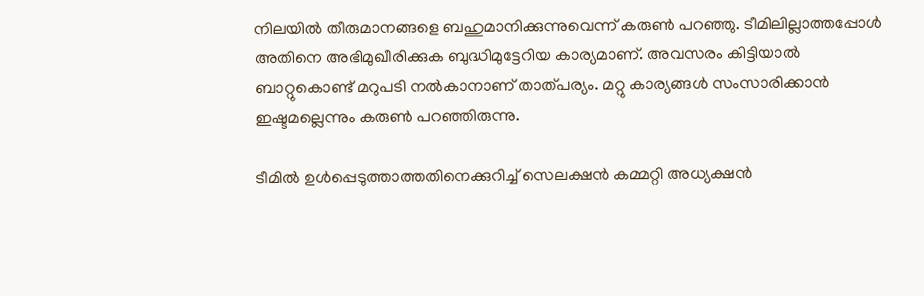നിലയില്‍ തീരുമാനങ്ങളെ ബഹുമാനിക്കുന്നുവെന്ന് കരുണ്‍ പറഞ്ഞു. ടീമിലില്ലാത്തപ്പോള്‍ അതിനെ അഭിമുഖീരിക്കുക ബുദ്ധിമുട്ടേറിയ കാര്യമാണ്. അവസരം കിട്ടിയാല്‍ ബാറ്റുകൊണ്ട് മറുപടി നല്‍കാനാണ് താത്പര്യം. മറ്റു കാര്യങ്ങള്‍ സംസാരിക്കാന്‍ ഇഷ്ടമല്ലെന്നും കരുണ്‍ പറഞ്ഞിരുന്നു.

ടീമില്‍ ഉള്‍പ്പെടുത്താത്തതിനെക്കുറിച്ച് സെലക്ഷന്‍ കമ്മറ്റി അധ്യക്ഷന്‍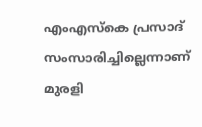എംഎസ്‌കെ പ്രസാദ് സംസാരിച്ചില്ലെന്നാണ് മുരളി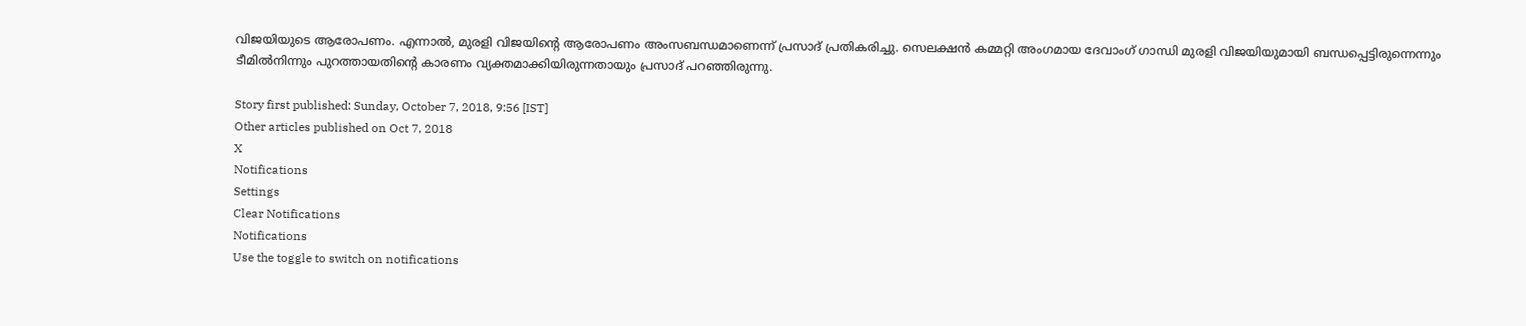വിജയിയുടെ ആരോപണം. എന്നാല്‍, മുരളി വിജയിന്റെ ആരോപണം അംസബന്ധമാണെന്ന് പ്രസാദ് പ്രതികരിച്ചു. സെലക്ഷന്‍ കമ്മറ്റി അംഗമായ ദേവാംഗ് ഗാന്ധി മുരളി വിജയിയുമായി ബന്ധപ്പെട്ടിരുന്നെന്നും ടീമില്‍നിന്നും പുറത്തായതിന്റെ കാരണം വ്യക്തമാക്കിയിരുന്നതായും പ്രസാദ് പറഞ്ഞിരുന്നു.

Story first published: Sunday, October 7, 2018, 9:56 [IST]
Other articles published on Oct 7, 2018
X
Notifications
Settings
Clear Notifications
Notifications
Use the toggle to switch on notifications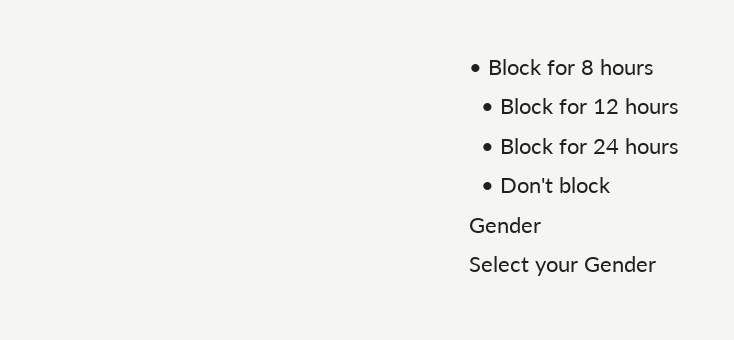• Block for 8 hours
  • Block for 12 hours
  • Block for 24 hours
  • Don't block
Gender
Select your Gender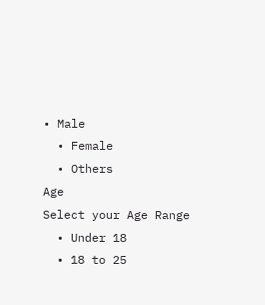• Male
  • Female
  • Others
Age
Select your Age Range
  • Under 18
  • 18 to 25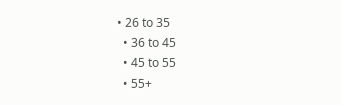• 26 to 35
  • 36 to 45
  • 45 to 55
  • 55+